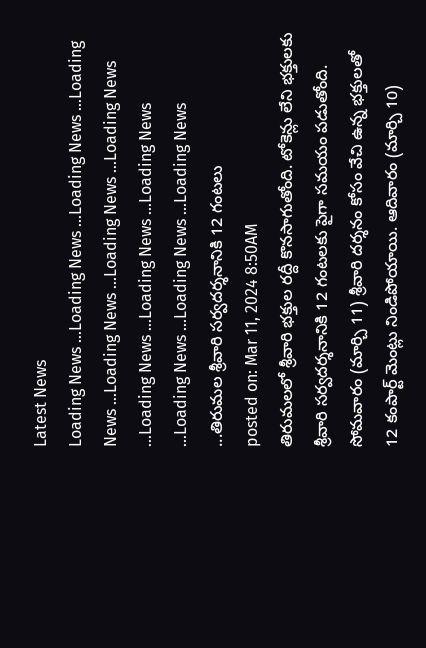Latest News
Loading News ...Loading News ...Loading News ...Loading News ...Loading News ...Loading News ...Loading News ...Loading News ...Loading News ...Loading News ...Loading News ...Loading News ...Loading News ...తిరుమల శ్రీవారి సర్వదర్శనానికి 12 గంటలు
posted on: Mar 11, 2024 8:50AM
తిరుమలలో శ్రీవారి భక్తుల రద్దీ కొనసాగుతోంది. టోకెన్లు లేని భక్తులకు శ్రీవారి సర్వదర్శనానికి 12 గంటలకు పైగా సమయం పడుతోంది.
సోమవారం (మార్చి 11) శ్రీవారి దర్శనం కోసం వేచి ఉన్న భక్తులతో 12 కంపార్ట్ మెంట్లు నిండిపోయాయి. ఆదివారం (మార్చి 10)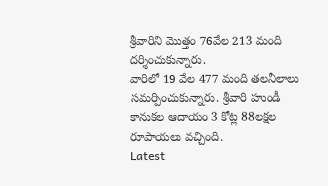శ్రీవారిని మొత్తం 76వేల 213 మంది దర్శించుకున్నారు.
వారిలో 19 వేల 477 మంది తలనీలాలు సమర్పించుకున్నారు. శ్రీవారి హుండీ కానుకల ఆదాయం 3 కోట్ల 88లక్షల రూపాయలు వచ్చింది.
Latest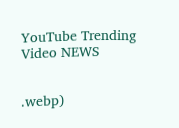YouTube Trending Video NEWS


.webp)